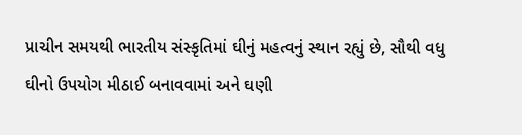પ્રાચીન સમયથી ભારતીય સંસ્કૃતિમાં ઘીનું મહત્વનું સ્થાન રહ્યું છે, સૌથી વધુ ઘીનો ઉપયોગ મીઠાઈ બનાવવામાં અને ઘણી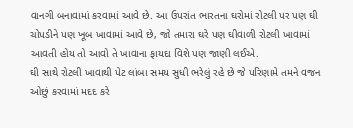વાનગી બનાવામાં કરવામાં આવે છે. આ ઉપરાંત ભારતના ઘરોમાં રોટલી પર પણ ઘી ચોપડીને પણ ખૂબ ખાવામાં આવે છે, જો તમારા ઘરે પણ ઘીવાળી રોટલી ખાવામાં આવતી હોય તો આવો તે ખાવાના ફાયદા વિશે પણ જાણી લઈએ.
ઘી સાથે રોટલી ખાવાથી પેટ લાંબા સમય સુધી ભરેલું રહે છે જે પરિણામે તમને વજન ઓછું કરવામાં મદદ કરે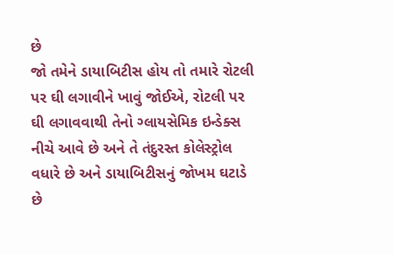છે
જો તમેને ડાયાબિટીસ હોય તો તમારે રોટલી પર ઘી લગાવીને ખાવું જોઈએ, રોટલી પર ઘી લગાવવાથી તેનો ગ્લાયસેમિક ઇન્ડેક્સ નીચે આવે છે અને તે તંદુરસ્ત કોલેસ્ટ્રોલ વધારે છે અને ડાયાબિટીસનું જોખમ ઘટાડે છે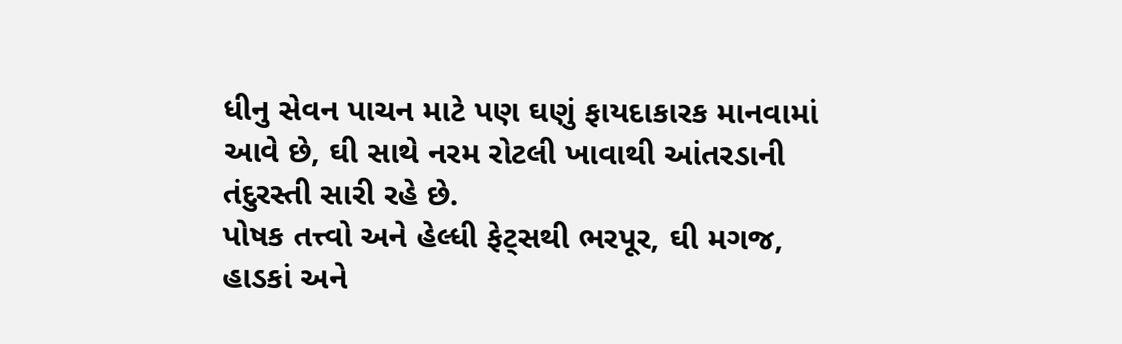ધીનુ સેવન પાચન માટે પણ ઘણું ફાયદાકારક માનવામાં આવે છે, ઘી સાથે નરમ રોટલી ખાવાથી આંતરડાની તંદુરસ્તી સારી રહે છે.
પોષક તત્ત્વો અને હેલ્ધી ફેટ્સથી ભરપૂર, ઘી મગજ, હાડકાં અને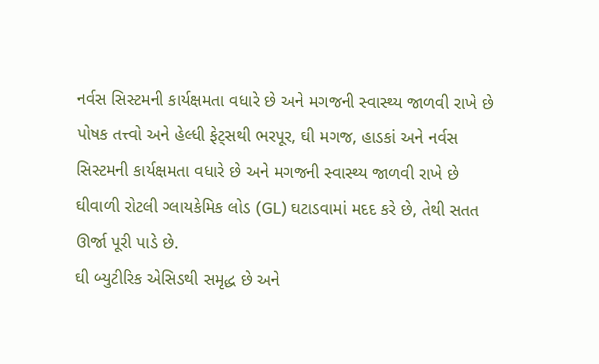નર્વસ સિસ્ટમની કાર્યક્ષમતા વધારે છે અને મગજની સ્વાસ્થ્ય જાળવી રાખે છે
પોષક તત્ત્વો અને હેલ્ધી ફેટ્સથી ભરપૂર, ઘી મગજ, હાડકાં અને નર્વસ સિસ્ટમની કાર્યક્ષમતા વધારે છે અને મગજની સ્વાસ્થ્ય જાળવી રાખે છે
ઘીવાળી રોટલી ગ્લાયકેમિક લોડ (GL) ઘટાડવામાં મદદ કરે છે, તેથી સતત ઊર્જા પૂરી પાડે છે.
ઘી બ્યુટીરિક એસિડથી સમૃદ્ધ છે અને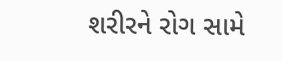શરીરને રોગ સામે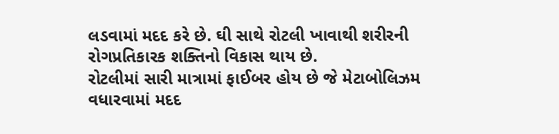લડવામાં મદદ કરે છે. ઘી સાથે રોટલી ખાવાથી શરીરની રોગપ્રતિકારક શક્તિનો વિકાસ થાય છે.
રોટલીમાં સારી માત્રામાં ફાઈબર હોય છે જે મેટાબોલિઝમ વધારવામાં મદદ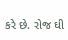કરે છે. રોજ ઘી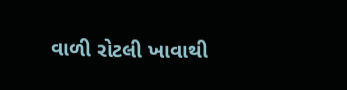વાળી રોટલી ખાવાથી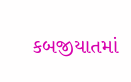કબજીયાતમાં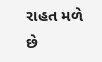રાહત મળે છે